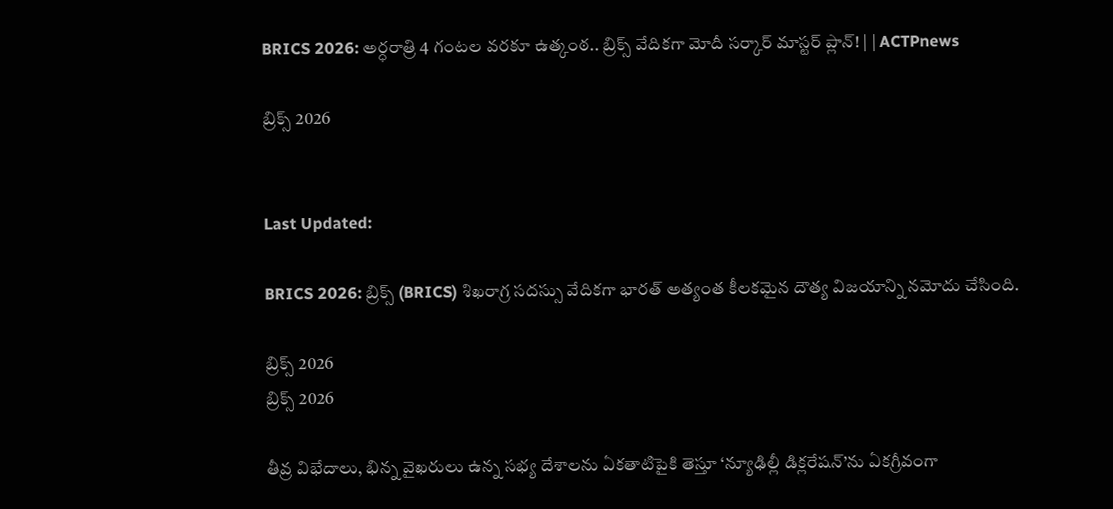BRICS 2026: అర్ధరాత్రి 4 గంటల వరకూ ఉత్కంఠ.. బ్రిక్స్ వేదికగా మోదీ సర్కార్ మాస్టర్ ప్లాన్! | | ACTPnews

బ్రిక్స్ 2026


Last Updated:

BRICS 2026: బ్రిక్స్ (BRICS) శిఖరాగ్ర సదస్సు వేదికగా భారత్ అత్యంత కీలకమైన దౌత్య విజయాన్ని నమోదు చేసింది.

బ్రిక్స్ 2026
బ్రిక్స్ 2026

తీవ్ర విభేదాలు, భిన్న వైఖరులు ఉన్న సభ్య దేశాలను ఏకతాటిపైకి తెస్తూ ‘న్యూఢిల్లీ డిక్లరేషన్‌’ను ఏకగ్రీవంగా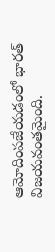ఆమోదింపజేయడంలో భారత్ విజయవంతమైంది.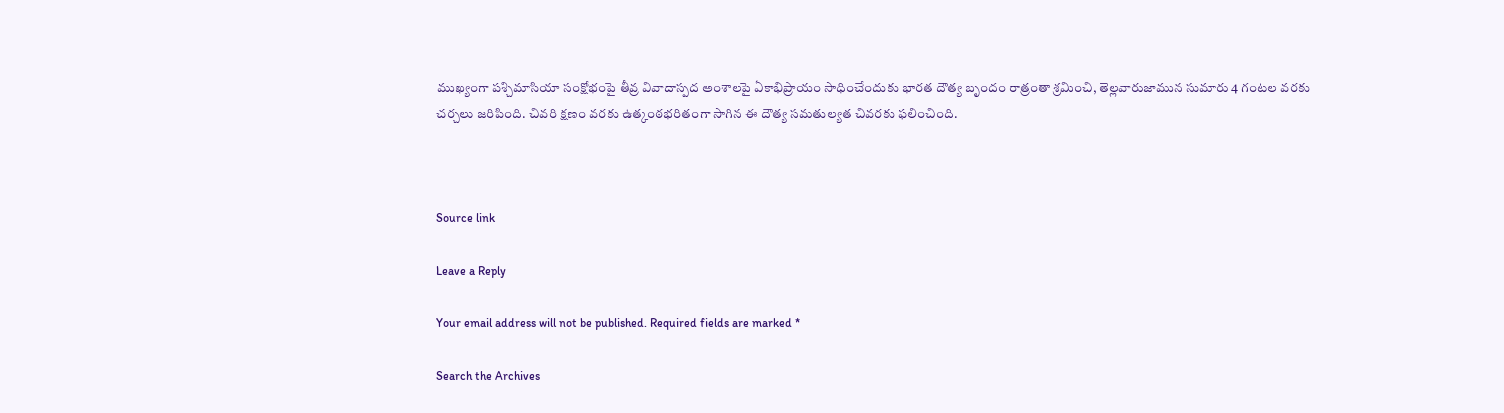ముఖ్యంగా పశ్చిమాసియా సంక్షోభంపై తీవ్ర వివాదాస్పద అంశాలపై ఏకాభిప్రాయం సాధించేందుకు భారత దౌత్య బృందం రాత్రంతా శ్రమించి, తెల్లవారుజామున సుమారు 4 గంటల వరకు చర్చలు జరిపింది. చివరి క్షణం వరకు ఉత్కంఠభరితంగా సాగిన ఈ దౌత్య సమతుల్యత చివరకు ఫలించింది.



Source link

Leave a Reply

Your email address will not be published. Required fields are marked *

Search the Archives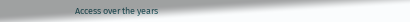Access over the years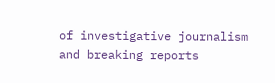of investigative journalism and breaking reports